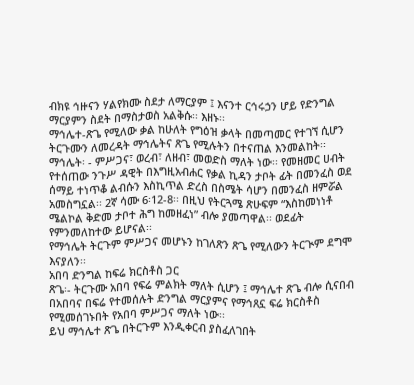ብክዩ ኅዙናን ሃልየክሙ ስደታ ለማርያም ፤ እናንተ ርኅሩኃን ሆይ የድንግል ማርያምን ስደት በማስታወስ አልቅሱ፡፡ እዘኑ፡፡
ማኅሌተ-ጽጌ የሚለው ቃል ከሁለት የግዕዝ ቃላት በመጣመር የተገኘ ሲሆን ትርጉሙን ለመረዳት ማኅሌትና ጽጌ የሚሉትን በተናጠል እንመልከት፡፡
ማኅሌት፡ - ምሥጋና፣ ወረብ፣ ለዘብ፣ መወድስ ማለት ነው፡፡ የመዘመር ሀብት የተሰጠው ንጉሥ ዳዊት በእግዚአብሐር የቃል ኪዳን ታቦት ፊት በመንፈስ ወደ ሰማይ ተነጥቆ ልብሱን እስኪጥል ድረስ በስሜት ሳሆን በመንፈስ ዘምሯል አመስግኗል፡፡ 2ኛ ሳሙ 6፡12-8፡፡ በዚህ የትርጓሜ ጽሁፍም “እስከመነነቶ ሜልኮል ቅድመ ታቦተ ሕግ ከመዘፈነ” ብሎ ያመጣዋል፡፡ ወደፊት የምንመለከተው ይሆናል፡፡
የማኅሌት ትርጉም ምሥጋና መሆኑን ከገለጽን ጽጌ የሚለውን ትርጒም ደግሞ እናያለን፡፡
አበባ ድንግል ከፍሬ ክርስቶስ ጋር
ጽጌ፡- ትርጉሙ አበባ የፍሬ ምልክት ማለት ሲሆን ፤ ማኅሌተ ጽጌ ብሎ ሲናበብ በአበባና በፍሬ የተመሰሉት ድንግል ማርያምና የማኅጸኗ ፍሬ ክርስቶስ የሚመሰገኑበት የአበባ ምሥጋና ማለት ነው፡፡
ይህ ማኅሌተ ጽጌ በትርጉም እንዲቀርብ ያስፈለገበት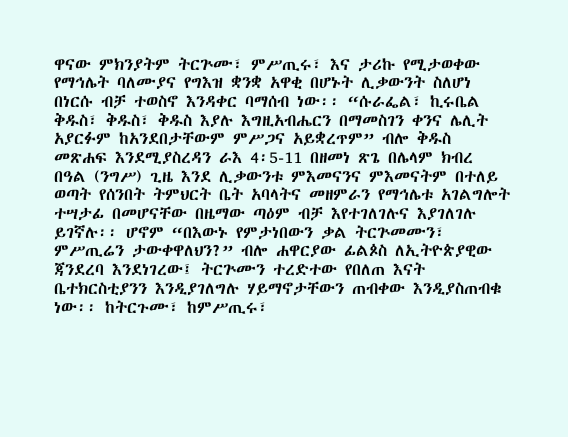ዋናው ምክንያትም ትርጕሙ፣ ምሥጢሩ፣ እና ታሪኩ የሚታወቀው የማኅሌት ባለሙያና የግእዝ ቋንቋ አዋቂ በሆኑት ሊቃውንት ስለሆነ በነርሱ ብቻ ተወስኖ እንዳቀር ባማሰብ ነው፡፡ “ሱራፌል፣ ኪሩቤል ቅዱስ፣ ቅዱስ፣ ቅዱስ እያሉ እግዚአብሔርን በማመስገን ቀንና ሌሊት አያርፉም ከአንደበታቸውም ምሥጋና አይቋረጥም” ብሎ ቅዱስ መጽሐፍ እንደሚያስረዳን ራእ 4፡5-11 በዘመነ ጽጌ በሌላም ክብረ በዓል (ንግሥ) ጊዜ እንደ ሊቃውንቱ ምእመናንና ምእመናትም በተለይ ወጣት የሰንበት ትምህርት ቤት አባላትና መዘምራን የማኅሌቱ አገልግሎት ተሣታፊ በመሆናቸው በዜማው ጣዕም ብቻ እየተገለገሉና እያገለገሉ ይገኛሉ፡፡ ሆኖም “በእውኑ የምታነበውን ቃል ትርጕመሙን፣ ምሥጢሬን ታውቀዋለህን?” ብሎ ሐዋርያው ፊልጶስ ለኢትዮጵያዊው ጃንደረባ እንደነገረው፤ ትርጕሙን ተረድተው የበለጠ እናት ቤተክርስቲያንን እንዲያገለግሉ ሃይማኖታቸውን ጠብቀው እንዲያስጠብቁ ነው፡፡ ከትርጉሙ፣ ከምሥጢሩ፣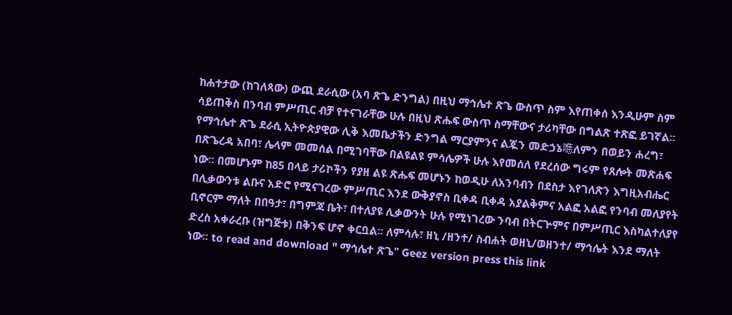ከሐተታው (ከገለጻው) ውጪ ደራሲው (አባ ጽጌ ድንግል) በዚህ ማኅሌተ ጽጌ ውስጥ ስም እየጠቀሰ እንዲሁም ስም ሳይጠቅስ በንባብ ምሥጢር ብቻ የተናገራቸው ሁሉ በዚህ ጽሑፍ ውስጥ ስማቸውና ታሪካቸው በግልጽ ተጽፎ ይገኛል፡፡ የማኅሌተ ጽጌ ደራሲ ኢትዮጵያዊው ሊቅ እመቤታችን ድንግል ማርያምንና ልጇን መድኃኔ㗹ለምን በወይን ሐረግ፣ በጽጌረዳ አበባ፣ ሌላም መመሰል በሚገባቸው በልዩልዩ ምሳሌዎች ሁሉ እየመሰለ የደረሰው ግሩም የጸሎት መጽሐፍ ነው፡፡ በመሆኑም ከ85 በላይ ታሪኮችን የያዘ ልዩ ጽሑፍ መሆኑን ከወዲሁ ለአንባብን በደስታ እየገለጽን እግዚአብሔር በሊቃውንቱ ልቡና አድሮ የሚናገረው ምሥጢር እንደ ውቅያኖስ ቢቀዳ ቢቀዳ አያልቅምና አልፎ አልፎ የንባብ መለያየት ቢኖርም ማለት በበዓታ፣ በግምጃ ቤት፣ በተለያዩ ሊቃውንት ሁሉ የሚነገረው ንባብ በትርጕምና በምሥጢር እስካልተለያየ ድረስ አቀራረቡ (ዝግጅቱ) በቅንፍ ሆኖ ቀርቧል፡፡ ለምሳሉ፣ ዘኒ /ዘንተ/ ስብሐት ወዘኒ/ወዘንተ/ ማኅሌት እንደ ማለት ነው፡፡ to read and download " ማኅሌተ ጽጌ" Geez version press this link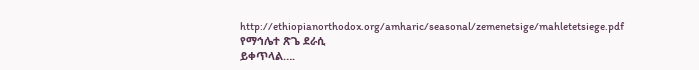http://ethiopianorthodox.org/amharic/seasonal/zemenetsige/mahletetsiege.pdf
የማኅሌተ ጽጌ ደራሲ
ይቀጥላል….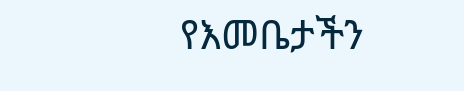የእመቤታችን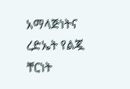አማላጅነትና ረድኤት የልጇ ቸርነት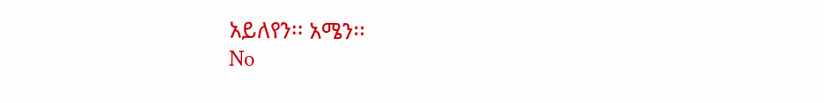አይለየን፡፡ አሜን፡፡
No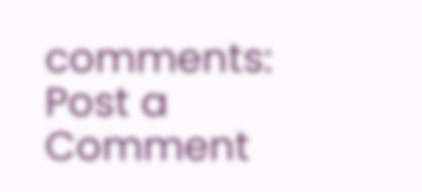comments:
Post a Comment